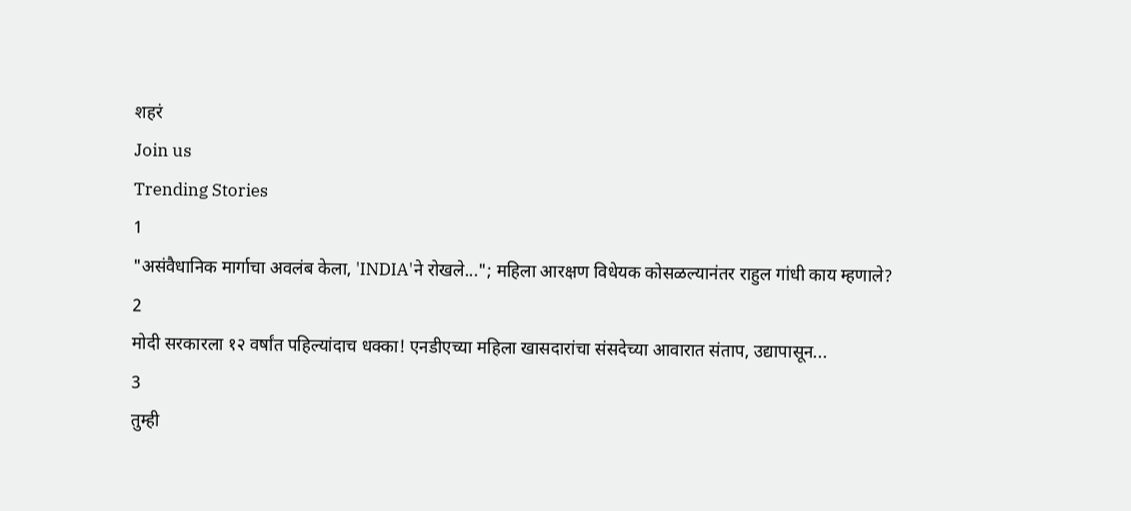शहरं
Join us
Trending Stories
1
"असंवैधानिक मार्गाचा अवलंब केला, 'INDIA'ने रोखले..."; महिला आरक्षण विधेयक कोसळल्यानंतर राहुल गांधी काय म्हणाले?
2
मोदी सरकारला १२ वर्षांत पहिल्यांदाच धक्का! एनडीएच्या महिला खासदारांचा संसदेच्या आवारात संताप, उद्यापासून...
3
तुम्ही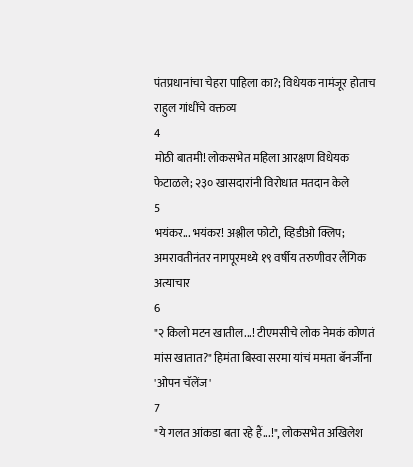पंतप्रधानांचा चेहरा पाहिला का?; विधेयक नामंजूर होताच राहुल गांधींचे वक्तव्य
4
मोठी बातमी! लोकसभेत महिला आरक्षण विधेयक फेटाळले; २३० खासदारांनी विरोधात मतदान केले
5
भयंकर... भयंकर! अश्लील फोटो, व्हिडीओ क्लिप; अमरावतीनंतर नागपूरमध्ये १९ वर्षीय तरुणीवर लैंगिक अत्याचार
6
"२ किलो मटन खातील...! टीएमसीचे लोक नेमकं कोणतं मांस खातात?" हिमंता बिस्वा सरमा यांचं ममता बॅनर्जींना 'ओपन चॅलेंज'
7
"ये गलत आंकडा बता रहे हैं...!", लोकसभेत अखिलेश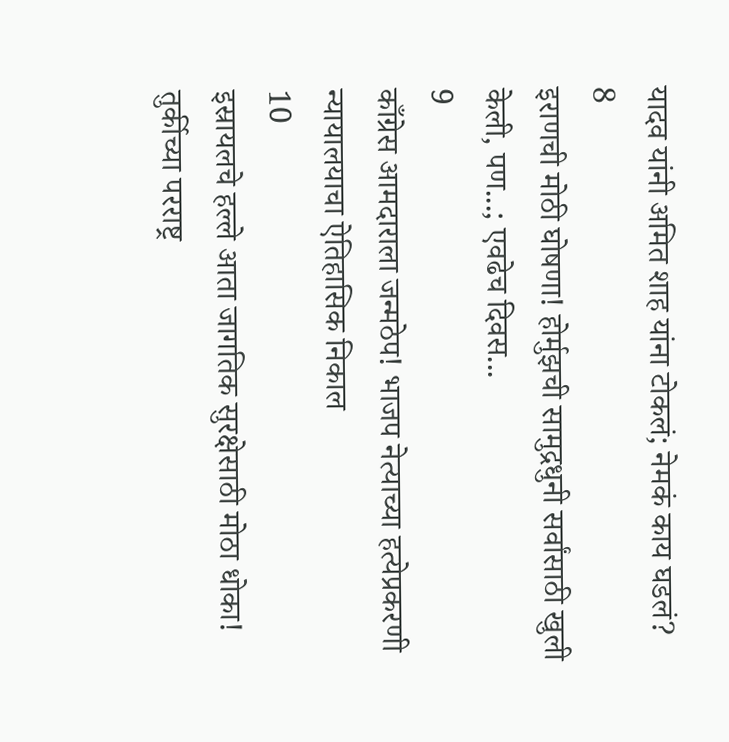यादव यांनी अमित शाह यांना टोकलं; नेमकं काय घडलं?
8
इराणची मोठी घोषणा! होर्मुझची सामुद्रधुनी सर्वांसाठी खुली केली, पण...; एवढेच दिवस...
9
काँग्रेस आमदाराला जन्मठेप! भाजप नेत्याच्या हत्येप्रकरणी न्यायालयाचा ऐतिहासिक निकाल
10
इस्रायलचे हल्ले आता जागतिक सुरक्षेसाठी मोठा धोका! तुर्कीच्या परराष्ट्र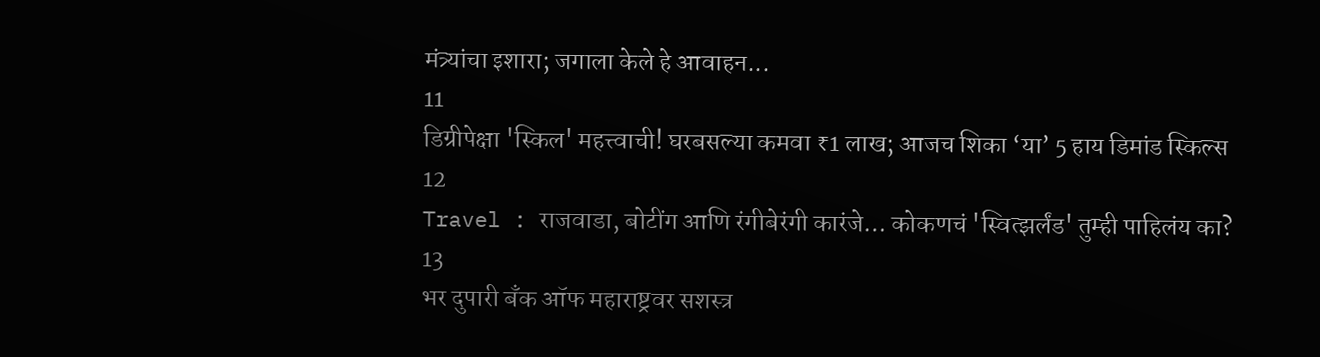मंत्र्यांचा इशारा; जगाला केले हे आवाहन...
11
डिग्रीपेक्षा 'स्किल' महत्त्वाची! घरबसल्या कमवा ₹1 लाख; आजच शिका ‘या’ 5 हाय डिमांड स्किल्स
12
Travel : राजवाडा, बोटींग आणि रंगीबेरंगी कारंजे… कोकणचं 'स्वित्झर्लंड' तुम्ही पाहिलंय का?
13
भर दुपारी बँक ऑफ महाराष्ट्रवर सशस्त्र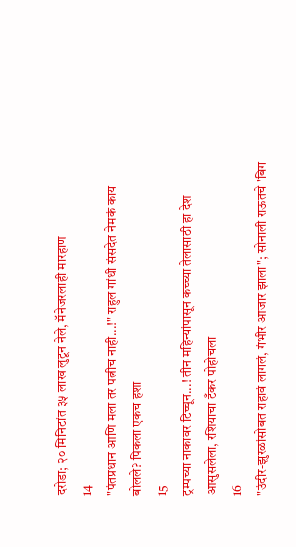दरोडा; २० मिनिटांत ३५ लाख लुटून नेले, मॅनेजरलाही मारहाण
14
"पंतप्रधान आणि मला तर पत्नीच नाही...!" राहुल गांधी संसदेत नेमकं काय बोलले? पिकला एकच हशा
15
ट्रम्पच्या नाकावर टिच्चून...! तीन महिन्यांपासून कच्च्या तेलासाठी हा देश आसुसलेला, रशियाचा टँकर पोहोचला
16
"उंदीर-झुरळांसोबत राहावं लागलं, गंभीर आजार झाला"; सोनाली राऊतचे 'बिग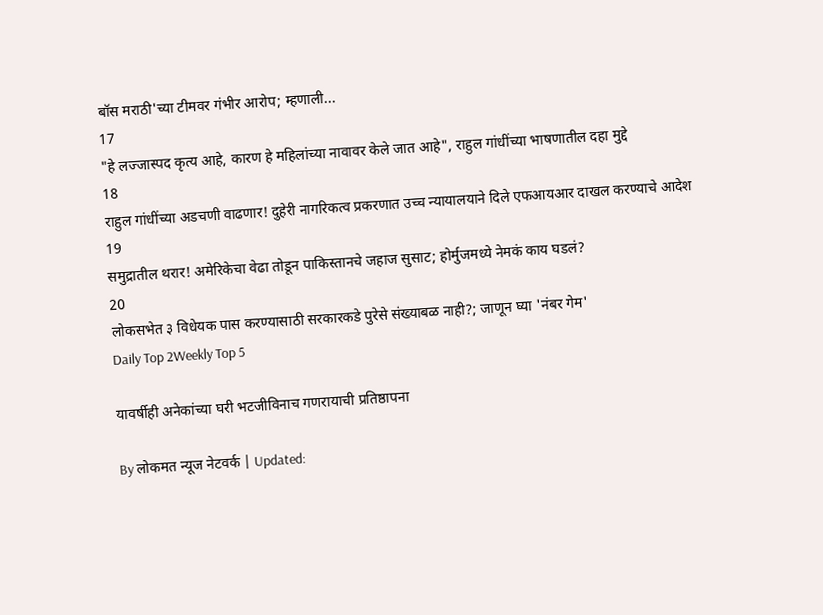बॉस मराठी'च्या टीमवर गंभीर आरोप; म्हणाली...
17
"हे लज्जास्पद कृत्य आहे, कारण हे महिलांच्या नावावर केले जात आहे", राहुल गांधींच्या भाषणातील दहा मुद्दे
18
राहुल गांधींच्या अडचणी वाढणार! दुहेरी नागरिकत्व प्रकरणात उच्च न्यायालयाने दिले एफआयआर दाखल करण्याचे आदेश
19
समुद्रातील थरार! अमेरिकेचा वेढा तोडून पाकिस्तानचे जहाज सुसाट; होर्मुजमध्ये नेमकं काय घडलं?
20
लोकसभेत ३ विधेयक पास करण्यासाठी सरकारकडे पुरेसे संख्याबळ नाही?; जाणून घ्या 'नंबर गेम'
Daily Top 2Weekly Top 5

यावर्षीही अनेकांच्या घरी भटजीविनाच गणरायाची प्रतिष्ठापना

By लोकमत न्यूज नेटवर्क | Updated: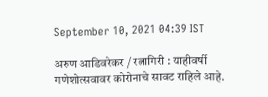September 10, 2021 04:39 IST

अरुण आडिवरेकर / रत्नागिरी : याहीवर्षी गणेशोत्सवावर कोरोनाचे सावट राहिले आहे.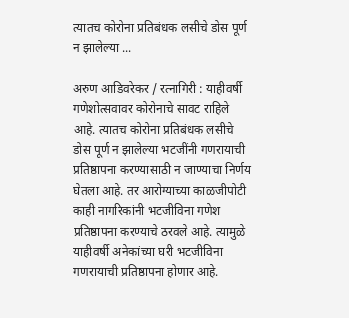त्यातच कोरोना प्रतिबंधक लसीचे डोस पूर्ण न झालेल्या ...

अरुण आडिवरेकर / रत्नागिरी : याहीवर्षी गणेशोत्सवावर कोरोनाचे सावट राहिले आहे. त्यातच कोरोना प्रतिबंधक लसीचे डोस पूर्ण न झालेल्या भटजींनी गणरायाची प्रतिष्ठापना करण्यासाठी न जाण्याचा निर्णय घेतला आहे. तर आरोग्याच्या काळजीपोटी काही नागरिकांनी भटजीविना गणेश प्रतिष्ठापना करण्याचे ठरवले आहे. त्यामुळे याहीवर्षी अनेकांच्या घरी भटजीविना गणरायाची प्रतिष्ठापना होणार आहे.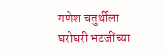गणेश चतुर्थीला घरोघरी भटजींच्या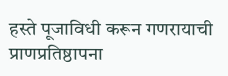हस्ते पूजाविधी करून गणरायाची प्राणप्रतिष्ठापना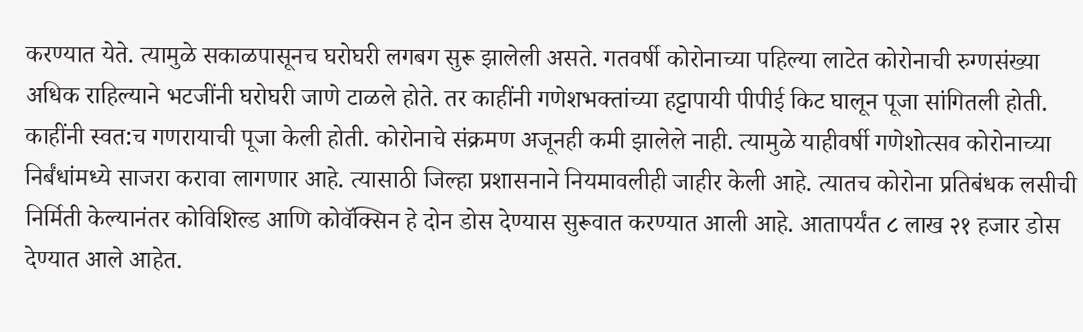करण्यात येते. त्यामुळे सकाळपासूनच घरोघरी लगबग सुरू झालेली असते. गतवर्षी कोरोनाच्या पहिल्या लाटेत कोरोनाची रुग्णसंख्या अधिक राहिल्याने भटजींनी घरोघरी जाणे टाळले होते. तर काहींनी गणेशभक्तांच्या हट्टापायी पीपीई किट घालून पूजा सांगितली होती. काहींनी स्वत:च गणरायाची पूजा केली होती. कोरोनाचे संक्रमण अजूनही कमी झालेले नाही. त्यामुळे याहीवर्षी गणेशोत्सव कोरोनाच्या निर्बंधांमध्ये साजरा करावा लागणार आहे. त्यासाठी जिल्हा प्रशासनाने नियमावलीही जाहीर केली आहे. त्यातच कोरोना प्रतिबंधक लसीची निर्मिती केल्यानंतर कोविशिल्ड आणि कोवॅक्सिन हे दोन डोस देण्यास सुरूवात करण्यात आली आहे. आतापर्यंत ८ लाख २१ हजार डोस देण्यात आले आहेत.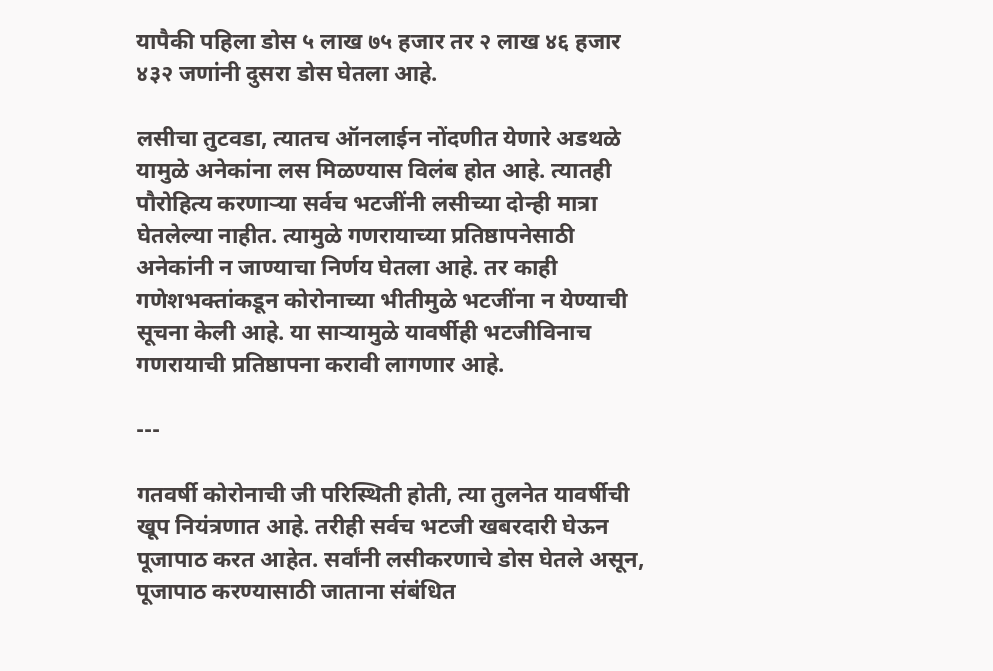यापैकी पहिला डोस ५ लाख ७५ हजार तर २ लाख ४६ हजार ४३२ जणांनी दुसरा डोस घेतला आहे.

लसीचा तुटवडा, त्यातच ऑनलाईन नोंदणीत येणारे अडथळे यामुळे अनेकांना लस मिळण्यास विलंब होत आहे. त्यातही पौरोहित्य करणाऱ्या सर्वच भटजींनी लसीच्या दोन्ही मात्रा घेतलेल्या नाहीत. त्यामुळे गणरायाच्या प्रतिष्ठापनेसाठी अनेकांनी न जाण्याचा निर्णय घेतला आहे. तर काही गणेशभक्तांकडून कोरोनाच्या भीतीमुळे भटजींना न येण्याची सूचना केली आहे. या साऱ्यामुळे यावर्षीही भटजीविनाच गणरायाची प्रतिष्ठापना करावी लागणार आहे.

---

गतवर्षी कोरोनाची जी परिस्थिती होती, त्या तुलनेत यावर्षीची खूप नियंत्रणात आहे. तरीही सर्वच भटजी खबरदारी घेऊन पूजापाठ करत आहेत. सर्वांनी लसीकरणाचे डोस घेतले असून, पूजापाठ करण्यासाठी जाताना संबंधित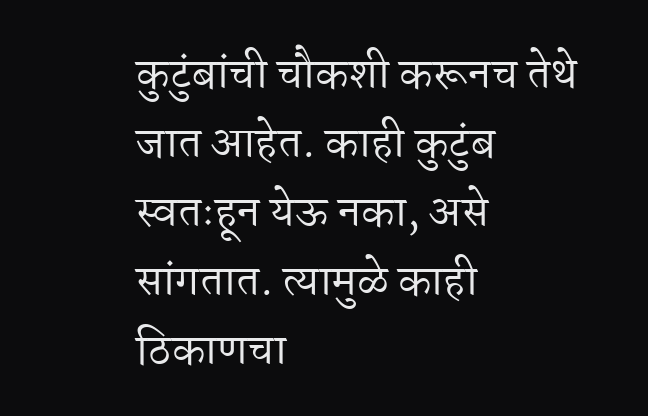कुटुंबांची चौकशी करूनच तेथे जात आहेत. काही कुटुंब स्वतःहून येऊ नका, असे सांगतात. त्यामुळे काही ठिकाणचा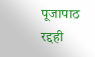पूजापाठ रद्दही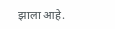झाला आहे.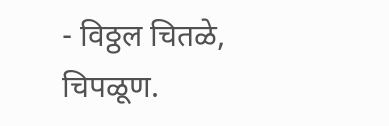- विठ्ठल चितळे, चिपळूण.